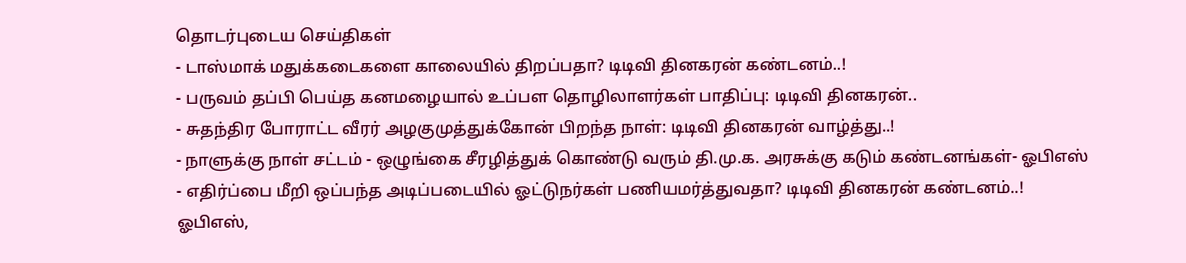தொடர்புடைய செய்திகள்
- டாஸ்மாக் மதுக்கடைகளை காலையில் திறப்பதா? டிடிவி தினகரன் கண்டனம்..!
- பருவம் தப்பி பெய்த கனமழையால் உப்பள தொழிலாளர்கள் பாதிப்பு: டிடிவி தினகரன்..
- சுதந்திர போராட்ட வீரர் அழகுமுத்துக்கோன் பிறந்த நாள்: டிடிவி தினகரன் வாழ்த்து..!
- நாளுக்கு நாள் சட்டம் - ஒழுங்கை சீரழித்துக் கொண்டு வரும் தி.மு.க. அரசுக்கு கடும் கண்டனங்கள்- ஓபிஎஸ்
- எதிர்ப்பை மீறி ஒப்பந்த அடிப்படையில் ஓட்டுநர்கள் பணியமர்த்துவதா? டிடிவி தினகரன் கண்டனம்..!
ஓபிஎஸ்,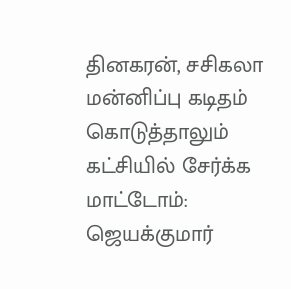தினகரன், சசிகலா மன்னிப்பு கடிதம் கொடுத்தாலும் கட்சியில் சேர்க்க மாட்டோம்: ஜெயக்குமார்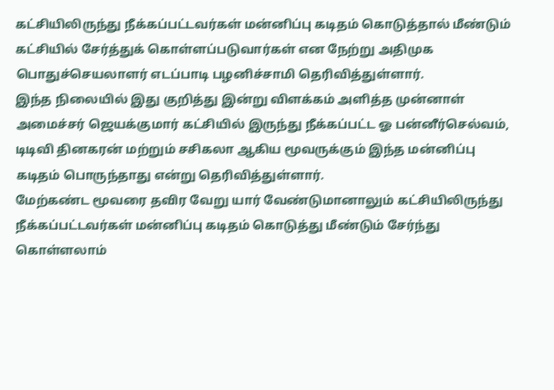கட்சியிலிருந்து நீக்கப்பட்டவர்கள் மன்னிப்பு கடிதம் கொடுத்தால் மீண்டும் கட்சியில் சேர்த்துக் கொள்ளப்படுவார்கள் என நேற்று அதிமுக பொதுச்செயலாளர் எடப்பாடி பழனிச்சாமி தெரிவித்துள்ளார்.
இந்த நிலையில் இது குறித்து இன்று விளக்கம் அளித்த முன்னாள் அமைச்சர் ஜெயக்குமார் கட்சியில் இருந்து நீக்கப்பட்ட ஓ பன்னீர்செல்வம், டிடிவி தினகரன் மற்றும் சசிகலா ஆகிய மூவருக்கும் இந்த மன்னிப்பு கடிதம் பொருந்தாது என்று தெரிவித்துள்ளார்.
மேற்கண்ட மூவரை தவிர வேறு யார் வேண்டுமானாலும் கட்சியிலிருந்து நீக்கப்பட்டவர்கள் மன்னிப்பு கடிதம் கொடுத்து மீண்டும் சேர்ந்து கொள்ளலாம்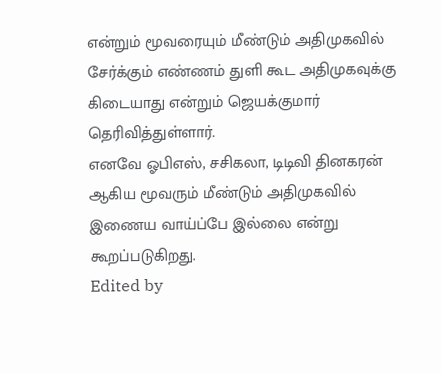என்றும் மூவரையும் மீண்டும் அதிமுகவில் சேர்க்கும் எண்ணம் துளி கூட அதிமுகவுக்கு கிடையாது என்றும் ஜெயக்குமார் தெரிவித்துள்ளார்.
எனவே ஓபிஎஸ், சசிகலா, டிடிவி தினகரன் ஆகிய மூவரும் மீண்டும் அதிமுகவில் இணைய வாய்ப்பே இல்லை என்று கூறப்படுகிறது.
Edited by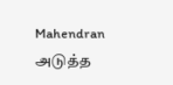Mahendran
அடுத்த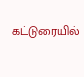கட்டுரையில்